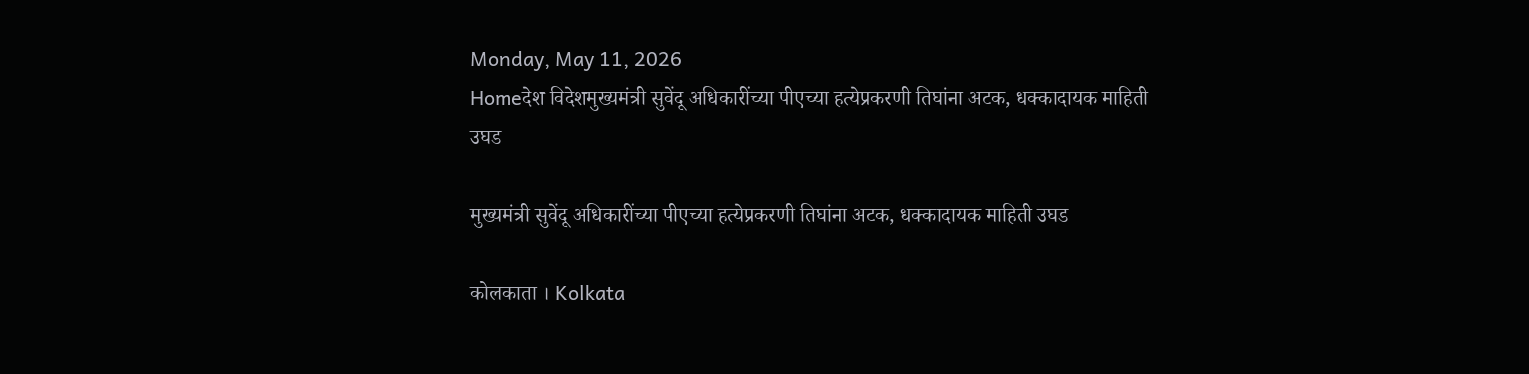Monday, May 11, 2026
Homeदेश विदेशमुख्यमंत्री सुवेंदू अधिकारींच्या पीएच्या हत्येप्रकरणी तिघांना अटक, धक्कादायक माहिती उघड

मुख्यमंत्री सुवेंदू अधिकारींच्या पीएच्या हत्येप्रकरणी तिघांना अटक, धक्कादायक माहिती उघड

कोलकाता । Kolkata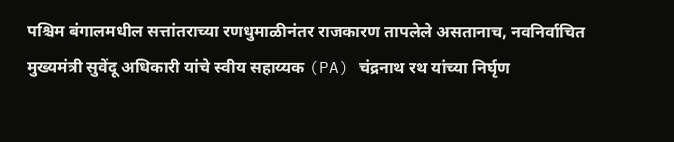पश्चिम बंगालमधील सत्तांतराच्या रणधुमाळीनंतर राजकारण तापलेले असतानाच, नवनिर्वाचित मुख्यमंत्री सुवेंदू अधिकारी यांचे स्वीय सहाय्यक (PA) चंद्रनाथ रथ यांच्या निर्घृण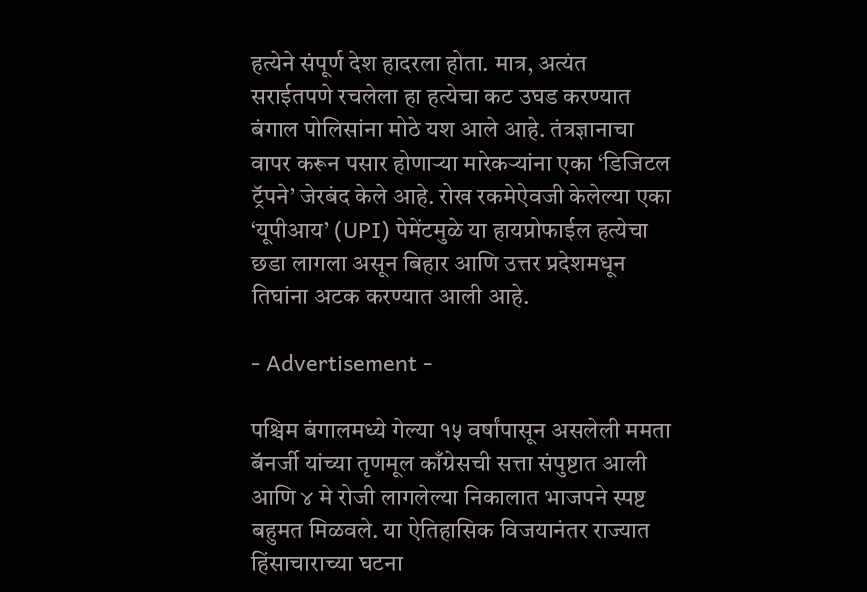हत्येने संपूर्ण देश हादरला होता. मात्र, अत्यंत सराईतपणे रचलेला हा हत्येचा कट उघड करण्यात बंगाल पोलिसांना मोठे यश आले आहे. तंत्रज्ञानाचा वापर करून पसार होणाऱ्या मारेकऱ्यांना एका ‘डिजिटल ट्रॅपने’ जेरबंद केले आहे. रोख रकमेऐवजी केलेल्या एका ‘यूपीआय’ (UPI) पेमेंटमुळे या हायप्रोफाईल हत्येचा छडा लागला असून बिहार आणि उत्तर प्रदेशमधून तिघांना अटक करण्यात आली आहे.

- Advertisement -

पश्चिम बंगालमध्ये गेल्या १५ वर्षांपासून असलेली ममता बॅनर्जी यांच्या तृणमूल काँग्रेसची सत्ता संपुष्टात आली आणि ४ मे रोजी लागलेल्या निकालात भाजपने स्पष्ट बहुमत मिळवले. या ऐतिहासिक विजयानंतर राज्यात हिंसाचाराच्या घटना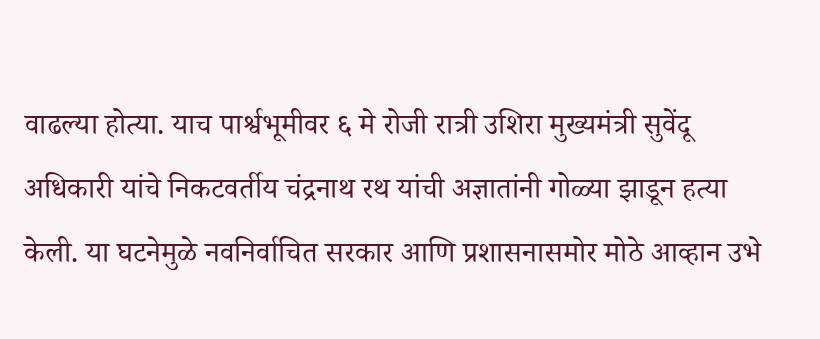वाढल्या होत्या. याच पार्श्वभूमीवर ६ मे रोजी रात्री उशिरा मुख्यमंत्री सुवेंदू अधिकारी यांचे निकटवर्तीय चंद्रनाथ रथ यांची अज्ञातांनी गोळ्या झाडून हत्या केली. या घटनेमुळे नवनिर्वाचित सरकार आणि प्रशासनासमोर मोठे आव्हान उभे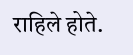राहिले होते.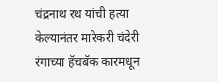चंद्रनाथ रथ यांची हत्या केल्यानंतर मारेकरी चंदेरी रंगाच्या हॅचबॅक कारमधून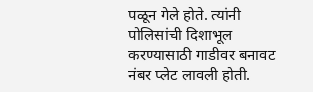पळून गेले होते. त्यांनी पोलिसांची दिशाभूल करण्यासाठी गाडीवर बनावट नंबर प्लेट लावली होती.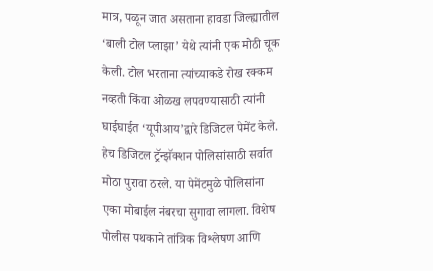मात्र, पळून जात असताना हावडा जिल्ह्यातील ‘बाली टोल प्लाझा’ येथे त्यांनी एक मोठी चूक केली. टोल भरताना त्यांच्याकडे रोख रक्कम नव्हती किंवा ओळख लपवण्यासाठी त्यांनी घाईघाईत ‘यूपीआय’द्वारे डिजिटल पेमेंट केले. हेच डिजिटल ट्रॅन्झॅक्शन पोलिसांसाठी सर्वात मोठा पुरावा ठरले. या पेमेंटमुळे पोलिसांना एका मोबाईल नंबरचा सुगावा लागला. विशेष पोलीस पथकाने तांत्रिक विश्लेषण आणि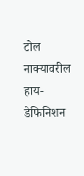टोल नाक्यावरील हाय-डेफिनिशन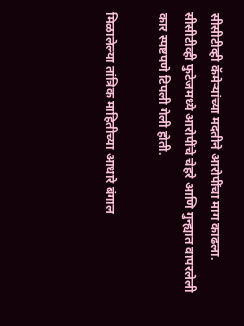सीसीटीव्ही कॅमेऱ्यांच्या मदतीने आरोपींचा माग काढला. सीसीटीव्ही फुटेजमध्ये आरोपींचे चेहरे आणि गुन्ह्यात वापरलेली कार स्पष्टपणे टिपली गेली होती.

मिळालेल्या तांत्रिक माहितीच्या आधारे बंगाल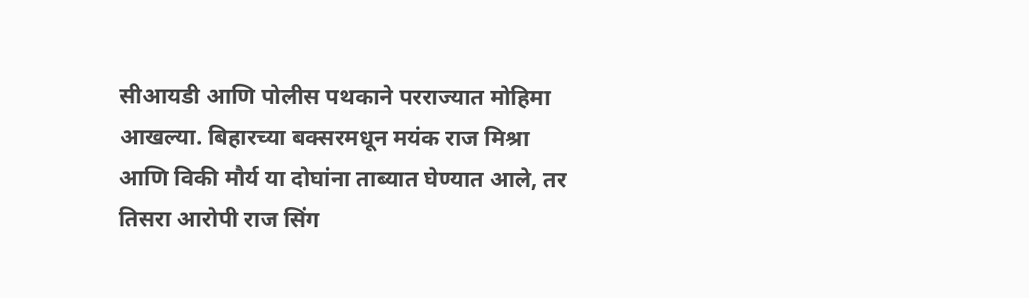सीआयडी आणि पोलीस पथकाने परराज्यात मोहिमा आखल्या. बिहारच्या बक्सरमधून मयंक राज मिश्रा आणि विकी मौर्य या दोघांना ताब्यात घेण्यात आले, तर तिसरा आरोपी राज सिंग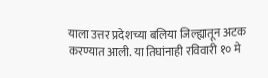याला उत्तर प्रदेशच्या बलिया जिल्ह्यातून अटक करण्यात आली. या तिघांनाही रविवारी १० मे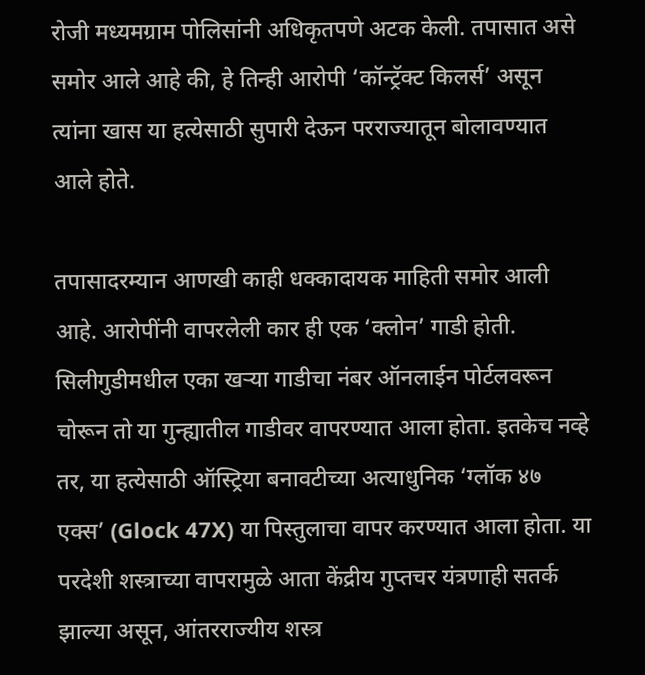रोजी मध्यमग्राम पोलिसांनी अधिकृतपणे अटक केली. तपासात असे समोर आले आहे की, हे तिन्ही आरोपी ‘कॉन्ट्रॅक्ट किलर्स’ असून त्यांना खास या हत्येसाठी सुपारी देऊन परराज्यातून बोलावण्यात आले होते.

तपासादरम्यान आणखी काही धक्कादायक माहिती समोर आली आहे. आरोपींनी वापरलेली कार ही एक ‘क्लोन’ गाडी होती. सिलीगुडीमधील एका खऱ्या गाडीचा नंबर ऑनलाईन पोर्टलवरून चोरून तो या गुन्ह्यातील गाडीवर वापरण्यात आला होता. इतकेच नव्हे तर, या हत्येसाठी ऑस्ट्रिया बनावटीच्या अत्याधुनिक ‘ग्लॉक ४७ एक्स’ (Glock 47X) या पिस्तुलाचा वापर करण्यात आला होता. या परदेशी शस्त्राच्या वापरामुळे आता केंद्रीय गुप्तचर यंत्रणाही सतर्क झाल्या असून, आंतरराज्यीय शस्त्र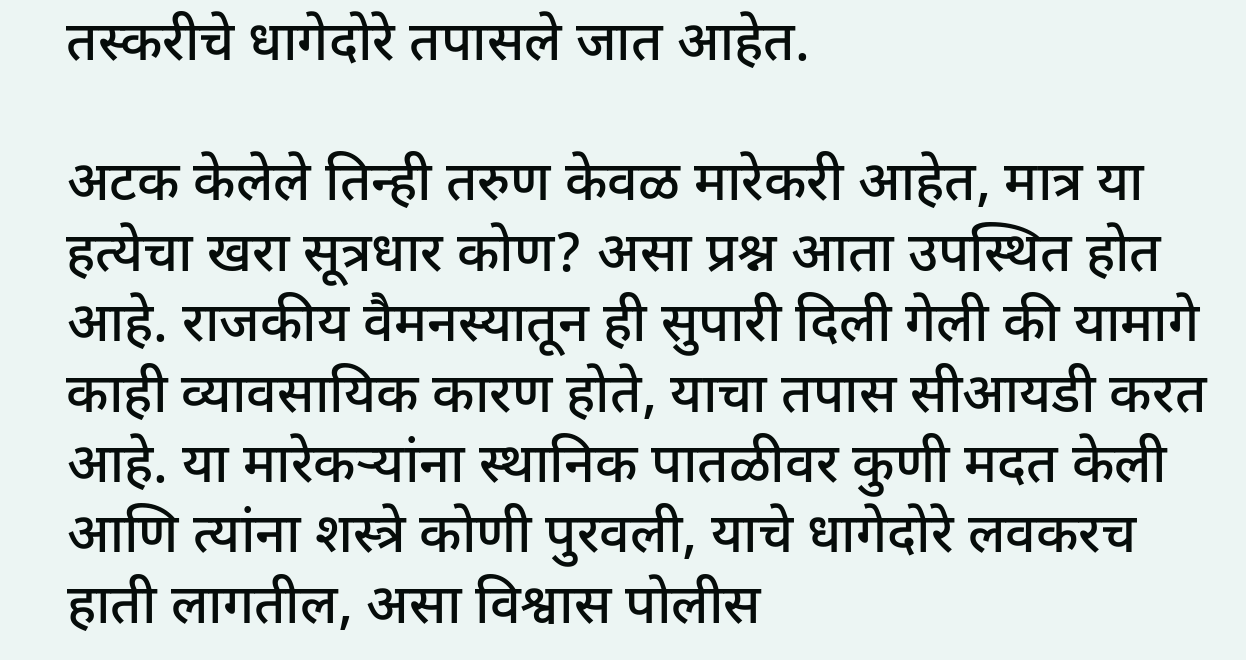तस्करीचे धागेदोरे तपासले जात आहेत.

अटक केलेले तिन्ही तरुण केवळ मारेकरी आहेत, मात्र या हत्येचा खरा सूत्रधार कोण? असा प्रश्न आता उपस्थित होत आहे. राजकीय वैमनस्यातून ही सुपारी दिली गेली की यामागे काही व्यावसायिक कारण होते, याचा तपास सीआयडी करत आहे. या मारेकऱ्यांना स्थानिक पातळीवर कुणी मदत केली आणि त्यांना शस्त्रे कोणी पुरवली, याचे धागेदोरे लवकरच हाती लागतील, असा विश्वास पोलीस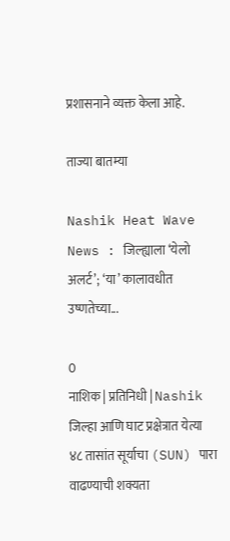प्रशासनाने व्यक्त केला आहे.

ताज्या बातम्या

Nashik Heat Wave News : जिल्ह्याला ‘येलो अलर्ट’; ‘या’ कालावधीत उष्णतेच्या...

0
नाशिक | प्रतिनिधी | Nashik जिल्हा आणि घाट प्रक्षेत्रात येत्या ४८ तासांत सूर्याचा (SUN) पारा वाढण्याची शक्यता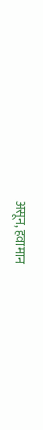असून, हवामान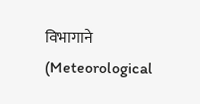विभागाने (Meteorological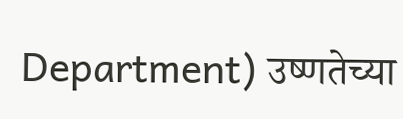Department) उष्णतेच्या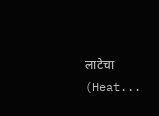लाटेचा (Heat...